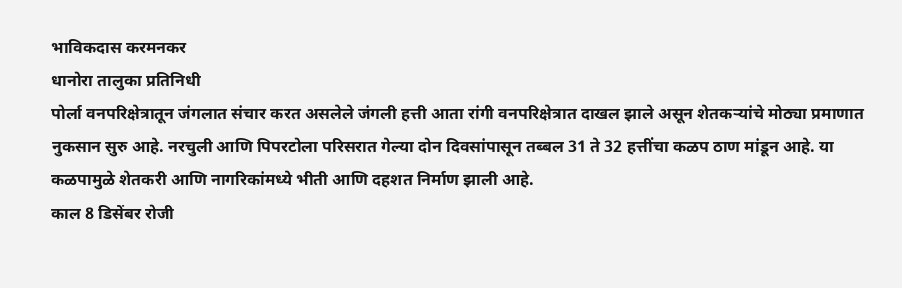भाविकदास करमनकर
धानोरा तालुका प्रतिनिधी
पोर्ला वनपरिक्षेत्रातून जंगलात संचार करत असलेले जंगली हत्ती आता रांगी वनपरिक्षेत्रात दाखल झाले असून शेतकऱ्यांचे मोठ्या प्रमाणात नुकसान सुरु आहे. नरचुली आणि पिपरटोला परिसरात गेल्या दोन दिवसांपासून तब्बल 31 ते 32 हत्तींचा कळप ठाण मांडून आहे. या कळपामुळे शेतकरी आणि नागरिकांमध्ये भीती आणि दहशत निर्माण झाली आहे.
काल 8 डिसेंबर रोजी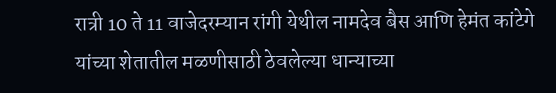रात्री 10 ते 11 वाजेदरम्यान रांगी येथील नामदेव बैस आणि हेमंत कांटेगे यांच्या शेतातील मळणीसाठी ठेवलेल्या धान्याच्या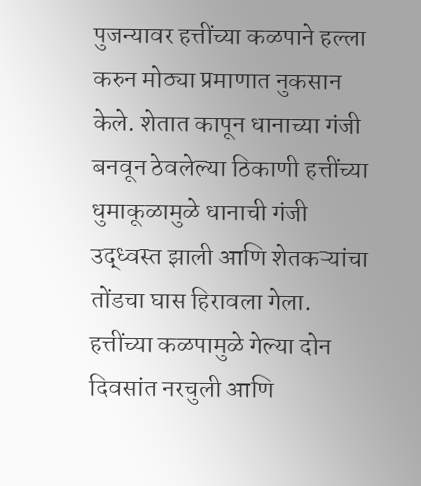पुजन्यावर हत्तींच्या कळपाने हल्ला करुन मोठ्या प्रमाणात नुकसान केले. शेतात कापून धानाच्या गंजी बनवून ठेवलेल्या ठिकाणी हत्तींच्या धुमाकूळामुळे धानाची गंजी उद्ध्वस्त झाली आणि शेतकऱ्यांचा तोंडचा घास हिरावला गेला.
हत्तींच्या कळपामुळे गेल्या दोन दिवसांत नरचुली आणि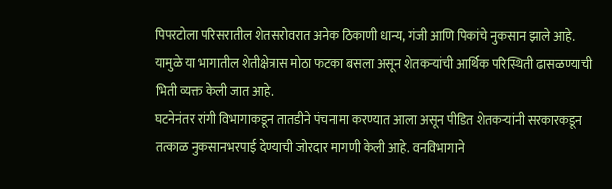पिपरटोला परिसरातील शेतसरोवरात अनेक ठिकाणी धान्य, गंजी आणि पिकांचे नुकसान झाले आहे. यामुळे या भागातील शेतीक्षेत्रास मोठा फटका बसला असून शेतकऱ्यांची आर्थिक परिस्थिती ढासळण्याची भिती व्यक्त केली जात आहे.
घटनेनंतर रांगी विभागाकडून तातडीने पंचनामा करण्यात आला असून पीडित शेतकऱ्यांनी सरकारकडून तत्काळ नुकसानभरपाई देण्याची जोरदार मागणी केली आहे. वनविभागाने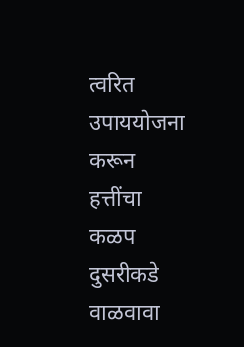त्वरित उपाययोजना करून हत्तींचा कळप दुसरीकडे वाळवावा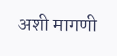अशी मागणी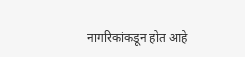नागरिकांकडून होत आहे